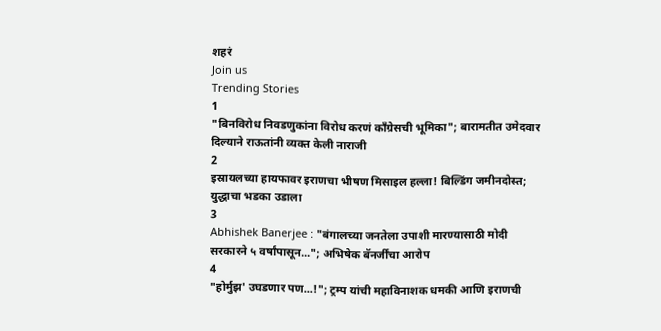शहरं
Join us
Trending Stories
1
"बिनविरोध निवडणुकांना विरोध करणं काँग्रेसची भूमिका"; बारामतीत उमेदवार दिल्याने राऊतांनी व्यक्त केली नाराजी
2
इस्रायलच्या हायफावर इराणचा भीषण मिसाइल हल्ला! बिल्डिंग जमीनदोस्त; युद्धाचा भडका उडाला
3
Abhishek Banerjee : "बंगालच्या जनतेला उपाशी मारण्यासाठी मोदी सरकारने ५ वर्षांपासून..."; अभिषेक बॅनर्जींचा आरोप
4
"होर्मुझ' उघडणार पण...!"; ट्रम्प यांची महाविनाशक धमकी आणि इराणची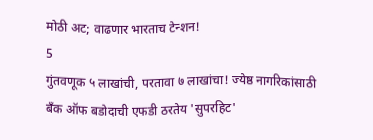मोठी अट; वाढणार भारताच टेन्शन!
5
गुंतवणूक ५ लाखांची, परतावा ७ लाखांचा! ज्येष्ठ नागरिकांसाठी बँक ऑफ बडोदाची एफडी ठरतेय 'सुपरहिट'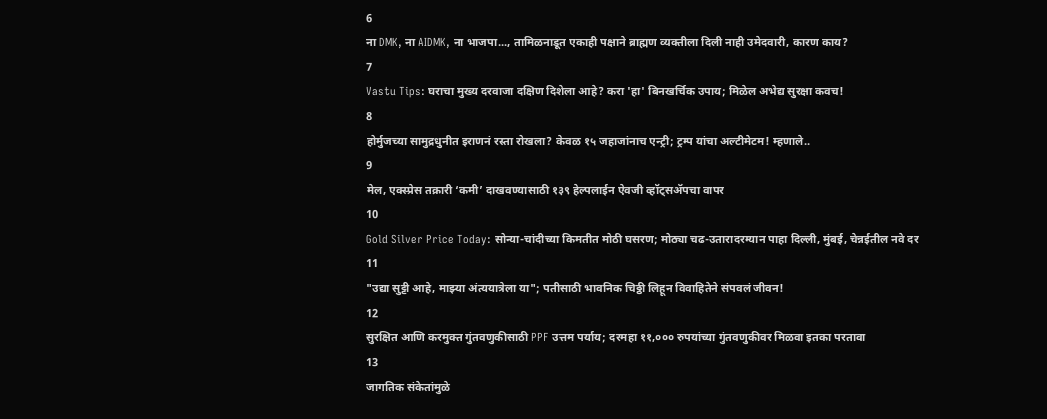6
ना DMK, ना AIDMK, ना भाजपा..., तामिळनाडूत एकाही पक्षाने ब्राह्मण व्यक्तीला दिली नाही उमेदवारी, कारण काय?
7
Vastu Tips: घराचा मुख्य दरवाजा दक्षिण दिशेला आहे? करा 'हा' बिनखर्चिक उपाय; मिळेल अभेद्य सुरक्षा कवच!
8
होर्मुजच्या सामुद्रधुनीत इराणनं रस्ता रोखला? केवळ १५ जहाजांनाच एन्ट्री; ट्रम्प यांचा अल्टीमेटम! म्हणाले..
9
मेल, एक्स्प्रेस तक्रारी ‘कमी’ दाखवण्यासाठी १३९ हेल्पलाईन ऐवजी व्हॉट्सॲपचा वापर
10
Gold Silver Price Today: सोन्या-चांदीच्या किमतीत मोठी घसरण; मोठ्या चढ-उतारादरम्यान पाहा दिल्ली, मुंबई, चेन्नईतील नवे दर
11
"उद्या सुट्टी आहे, माझ्या अंत्ययात्रेला या"; पतीसाठी भावनिक चिठ्ठी लिहून विवाहितेने संपवलं जीवन!
12
सुरक्षित आणि करमुक्त गुंतवणुकीसाठी PPF उत्तम पर्याय; दरमहा ११,००० रुपयांच्या गुंतवणुकीवर मिळवा इतका परतावा
13
जागतिक संकेतांमुळे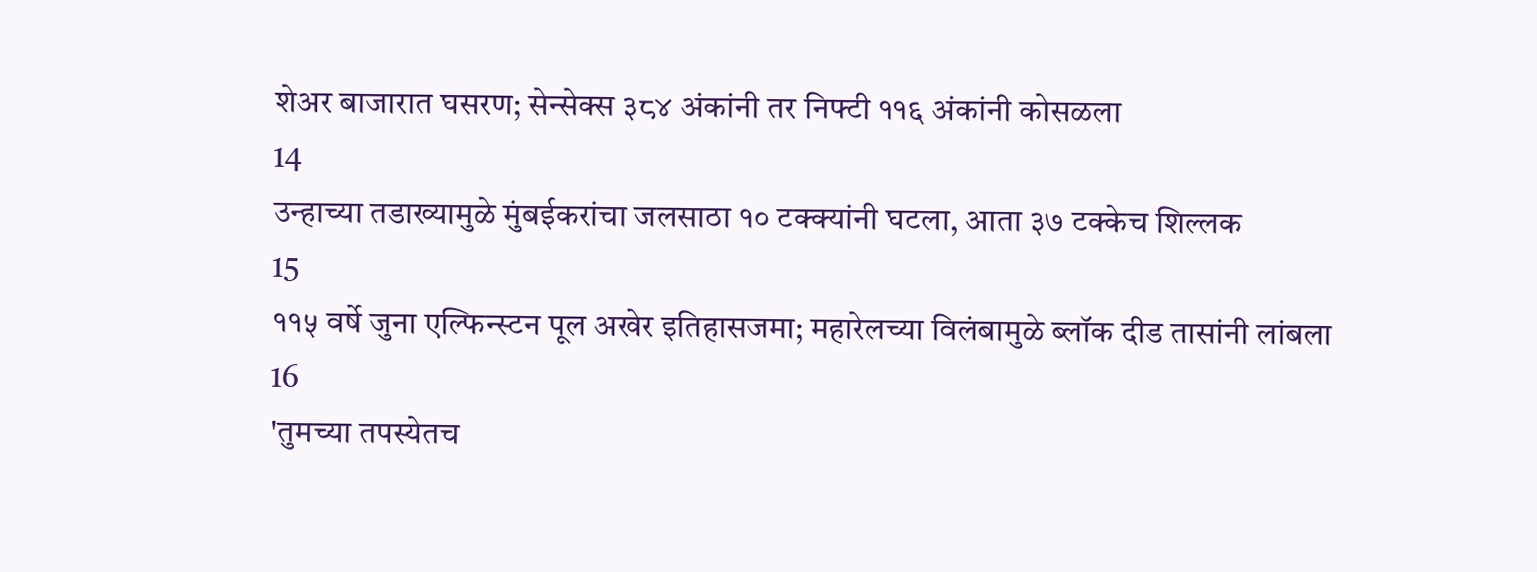शेअर बाजारात घसरण; सेन्सेक्स ३८४ अंकांनी तर निफ्टी ११६ अंकांनी कोसळला
14
उन्हाच्या तडाख्यामुळे मुंबईकरांचा जलसाठा १० टक्क्यांनी घटला, आता ३७ टक्केच शिल्लक
15
११५ वर्षे जुना एल्फिन्स्टन पूल अखेर इतिहासजमा; महारेलच्या विलंबामुळे ब्लॉक दीड तासांनी लांबला
16
'तुमच्या तपस्येतच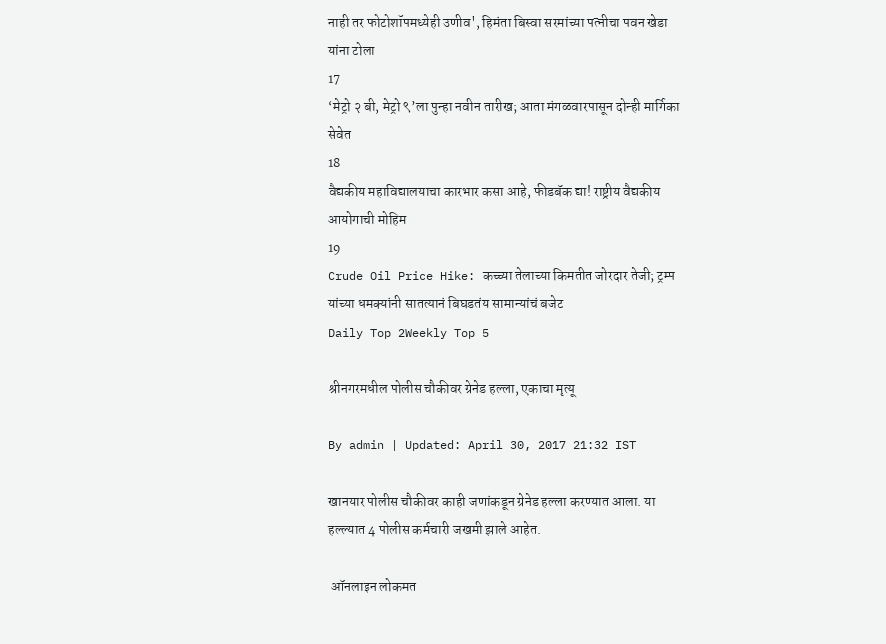नाही तर फोटोशॉपमध्येही उणीव', हिमंता बिस्वा सरमांच्या पत्नीचा पवन खेडा यांना टोला
17
‘मेट्रो २ बी, मेट्रो ९’ला पुन्हा नवीन तारीख; आता मंगळवारपासून दोन्ही मार्गिका सेवेत
18
वैद्यकीय महाविद्यालयाचा कारभार कसा आहे, फीडबॅक द्या! राष्ट्रीय वैद्यकीय आयोगाची मोहिम
19
Crude Oil Price Hike: कच्च्या तेलाच्या किमतीत जोरदार तेजी; ट्रम्प यांच्या धमक्यांनी सातत्यानं बिघडतंय सामान्यांचं बजेट
Daily Top 2Weekly Top 5

श्रीनगरमधील पोलीस चौकीवर ग्रेनेड हल्ला, एकाचा मृत्यू

By admin | Updated: April 30, 2017 21:32 IST

खानयार पोलीस चौकीवर काही जणांकडून ग्रेनेड हल्ला करण्यात आला. या हल्ल्यात 4 पोलीस कर्मचारी जखमी झाले आहेत.

 ऑनलाइन लोकमत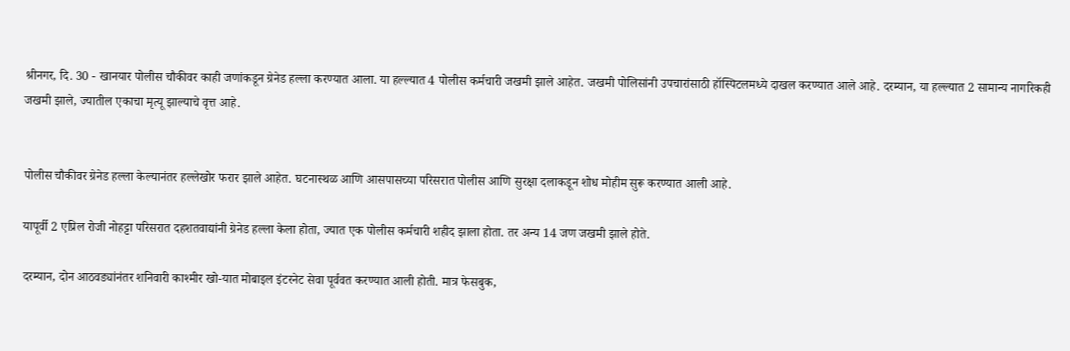श्रीनगर, दि. 30 - खानयार पोलीस चौकीवर काही जणांकडून ग्रेनेड हल्ला करण्यात आला. या हल्ल्यात 4 पोलीस कर्मचारी जखमी झाले आहेत. जखमी पोलिसांनी उपचारांसाठी हॉस्पिटलमध्ये दाखल करण्यात आले आहे. दरम्यान, या हल्ल्यात 2 सामान्य नागरिकही जखमी झाले, ज्यातील एकाचा मृत्यू झाल्याचे वृत्त आहे.


पोलीस चौकीवर ग्रेनेड हल्ला केल्यानंतर हल्लेखोर फरार झाले आहेत. घटनास्थळ आणि आसपासच्या परिसरात पोलीस आणि सुरक्षा दलाकडून शोध मोहीम सुरू करण्यात आली आहे.

यापूर्वी 2 एप्रिल रोजी नोहट्टा परिसरात दहशतवाद्यांनी ग्रेनेड हल्ला केला होता, ज्यात एक पोलीस कर्मचारी शहीद झाला होता. तर अन्य 14 जण जखमी झाले होते.

दरम्यान, दोन आठवड्यांनंतर शनिवारी काश्मीर खो-यात मोबाइल इंटरनेट सेवा पूर्ववत करण्यात आली होती. मात्र फेसबुक,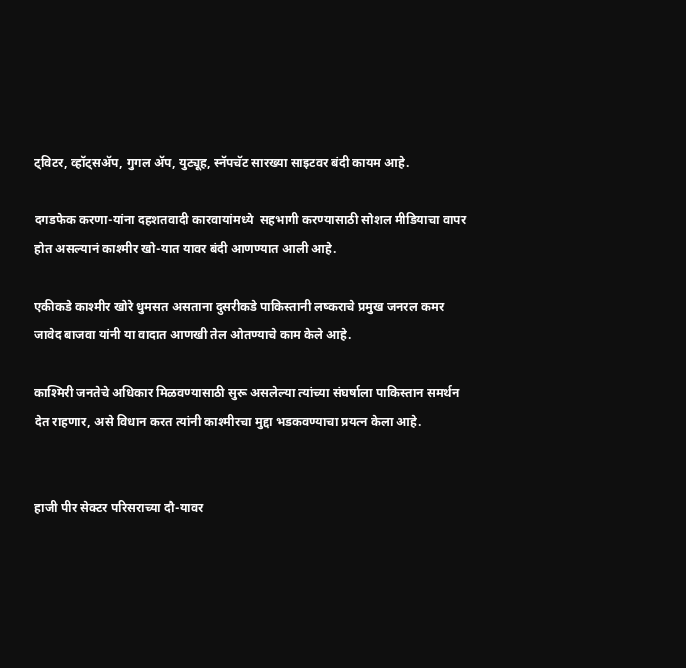ट्विटर, व्हॉट्सॲप, गुगल ॲप, युट्यूह, स्नॅपचॅट सारख्या साइटवर बंदी कायम आहे.

दगडफेक करणा-यांना दहशतवादी कारवायांमध्ये  सहभागी करण्यासाठी सोशल मीडियाचा वापर होत असल्यानं काश्मीर खो-यात यावर बंदी आणण्यात आली आहे.

एकीकडे काश्मीर खोरे धुमसत असताना दुसरीकडे पाकिस्तानी लष्कराचे प्रमुख जनरल कमर जावेद बाजवा यांनी या वादात आणखी तेल ओतण्याचे काम केले आहे.

काश्मिरी जनतेचे अधिकार मिळवण्यासाठी सुरू असलेल्या त्यांच्या संघर्षाला पाकिस्तान समर्थन देत राहणार, असे विधान करत त्यांनी काश्मीरचा मुद्दा भडकवण्याचा प्रयत्न केला आहे.


हाजी पीर सेक्टर परिसराच्या दौ-यावर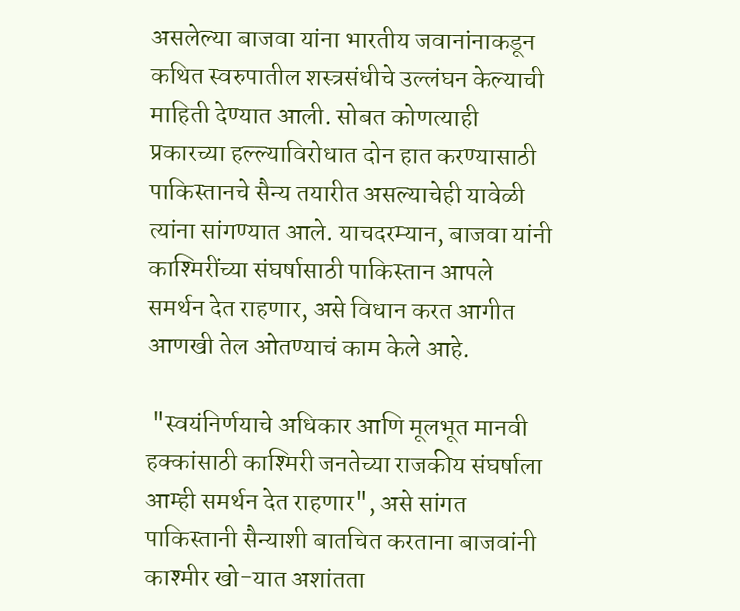असलेल्या बाजवा यांना भारतीय जवानांनाकडून कथित स्वरुपातील शस्त्रसंधीचे उल्लंघन केल्याची माहिती देण्यात आली. सोबत कोणत्याही प्रकारच्या हल्ल्याविरोधात दोन हात करण्यासाठी पाकिस्तानचे सैन्य तयारीत असल्याचेही यावेळी त्यांना सांगण्यात आले. याचदरम्यान, बाजवा यांनी काश्मिरींच्या संघर्षासाठी पाकिस्तान आपले समर्थन देत राहणार, असे विधान करत आगीत आणखी तेल ओतण्याचं काम केले आहे.

 "स्वयंनिर्णयाचे अधिकार आणि मूलभूत मानवी हक्कांसाठी काश्मिरी जनतेच्या राजकीय संघर्षाला आम्ही समर्थन देत राहणार", असे सांगत पाकिस्तानी सैन्याशी बातचित करताना बाजवांनी काश्मीर खो-यात अशांतता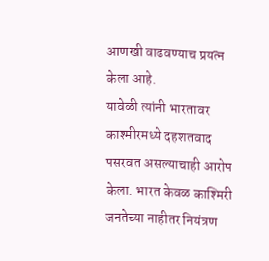आणखी वाढवण्याच प्रयत्न केला आहे.
यावेळी त्यांनी भारतावर काश्मीरमध्ये दहशतवाद पसरवत असल्याचाही आरोप केला. भारत केवळ काश्मिरी जनतेच्या नाहीतर नियंत्रण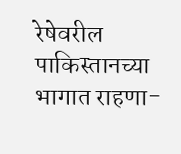रेषेवरील पाकिस्तानच्या भागात राहणा-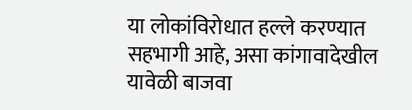या लोकांविरोधात हल्ले करण्यात सहभागी आहे, असा कांगावादेखील यावेळी बाजवा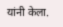यांनी केला.